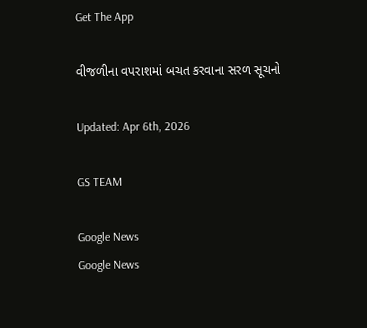Get The App

વીજળીના વપરાશમાં બચત કરવાના સરળ સૂચનો

Updated: Apr 6th, 2026

GS TEAM

Google News
Google News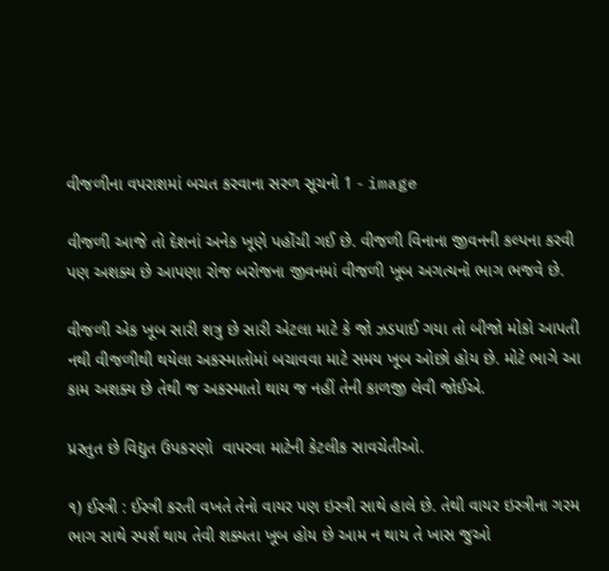વીજળીના વપરાશમાં બચત કરવાના સરળ સૂચનો 1 - image

વીજળી આજે તો દેશનાં અનેક ખૂણે પહોંચી ગઈ છે. વીજળી વિનાના જીવનની કલ્પના કરવી પણ અશક્ય છે આપણા રોજ બરોજના જીવનમાં વીજળી ખૂબ અગત્યનો ભાગ ભજવે છે.

વીજળી એક ખૂબ સારી શત્રુ છે સારી એટલા માટે કે જો ઝડપાઈ ગયા તો બીજો મોકો આપતી નથી વીજળીથી થયેલા અકસ્માતોમાં બચાવવા માટે સમય ખૂબ ઓછો હોય છે. મોટે ભાગે આ કામ અશક્ય છે તેથી જ અકસ્માતો થાય જ નહીં તેની કાળજી લેવી જોઈએ.

પ્રસ્તુત છે વિદ્યુત ઉપકરણો  વાપરવા માટેની કેટલીક સાવચેતીઓ.

૧) ઈસ્ત્રી : ઈસ્ત્રી કરતી વખતે તેનો વાયર પણ ઇસ્ત્રી સાથે હાલે છે. તેથી વાયર ઇસ્ત્રીના ગરમ ભાગ સાથે સ્પર્શ થાય તેવી શક્યતા ખૂબ હોય છે આમ ન થાય તે ખાસ જુઓ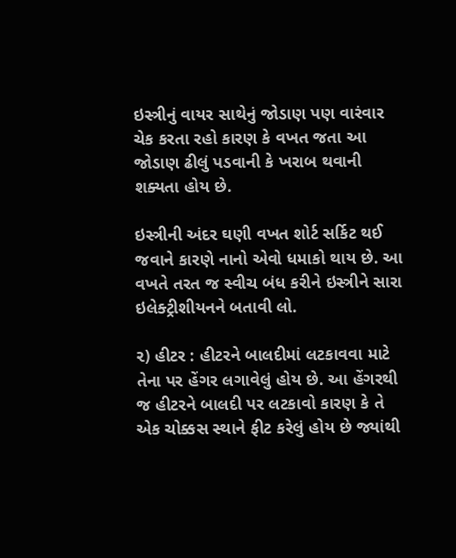ઇસ્ત્રીનું વાયર સાથેનું જોડાણ પણ વારંવાર ચેક કરતા રહો કારણ કે વખત જતા આ જોડાણ ઢીલું પડવાની કે ખરાબ થવાની શક્યતા હોય છે.

ઇસ્ત્રીની અંદર ઘણી વખત શોર્ટ સર્કિટ થઈ જવાને કારણે નાનો એવો ધમાકો થાય છે. આ વખતે તરત જ સ્વીચ બંધ કરીને ઇસ્ત્રીને સારા ઇલેક્ટ્રીશીયનને બતાવી લો.

૨) હીટર : હીટરને બાલદીમાં લટકાવવા માટે તેના પર હેંગર લગાવેલું હોય છે. આ હેંગરથી જ હીટરને બાલદી પર લટકાવો કારણ કે તે એક ચોક્કસ સ્થાને ફીટ કરેલું હોય છે જ્યાંથી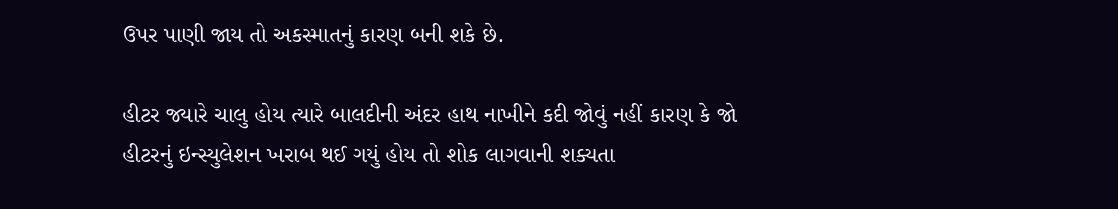ઉપર પાણી જાય તો અકસ્માતનું કારણ બની શકે છે.

હીટર જ્યારે ચાલુ હોય ત્યારે બાલદીની અંદર હાથ નાખીને કદી જોવું નહીં કારણ કે જો હીટરનું ઇન્સ્યુલેશન ખરાબ થઈ ગયું હોય તો શોક લાગવાની શક્યતા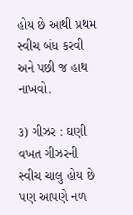હોય છે આથી પ્રથમ સ્વીચ બંધ કરવી અને પછી જ હાથ નાખવો.

૩) ગીઝર : ઘણી વખત ગીઝરની સ્વીચ ચાલુ હોય છે પણ આપણે નળ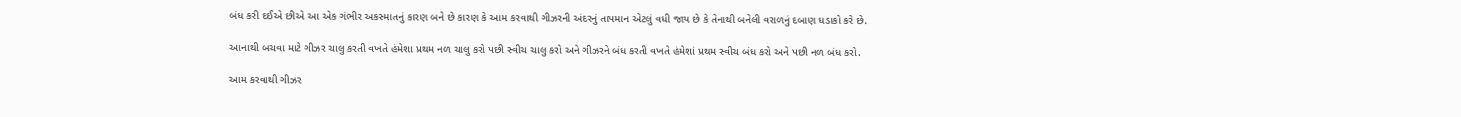બંધ કરી દઈએ છીએ આ એક ગંભીર અકસ્માતનું કારણ બને છે કારણ કે આમ કરવાથી ગીઝરની અંદરનું તાપમાન એટલું વધી જાય છે કે તેનાથી બનેલી વરાળનું દબાણ ધડાકો કરે છે.

આનાથી બચવા માટે ગીઝર ચાલુ કરતી વખતે હંમેશા પ્રથમ નળ ચાલુ કરો પછી સ્વીચ ચાલુ કરો અને ગીઝરને બંધ કરતી વખતે હંમેશાં પ્રથમ સ્વીચ બંધ કરો અને પછી નળ બંધ કરો.

આમ કરવાથી ગીઝર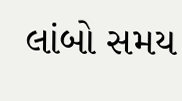લાંબો સમય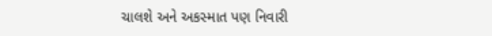ચાલશે અને અકસ્માત પણ નિવારી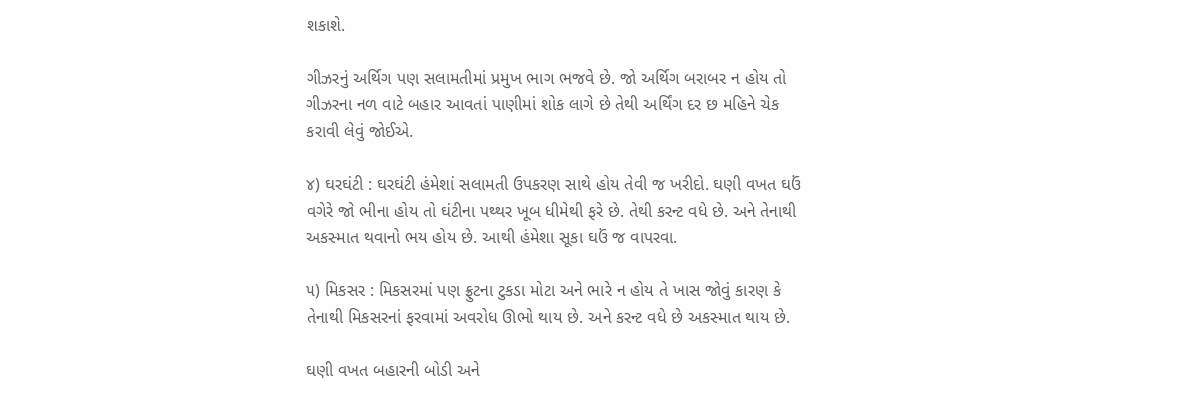શકાશે.

ગીઝરનું અર્થિગ પણ સલામતીમાં પ્રમુખ ભાગ ભજવે છે. જો અર્થિગ બરાબર ન હોય તો ગીઝરના નળ વાટે બહાર આવતાં પાણીમાં શોક લાગે છે તેથી અર્થિંગ દર છ મહિને ચેક કરાવી લેવું જોઈએ.

૪) ઘરઘંટી : ઘરઘંટી હંમેશાં સલામતી ઉપકરણ સાથે હોય તેવી જ ખરીદો. ઘણી વખત ઘઉં વગેરે જો ભીના હોય તો ઘંટીના પથ્થર ખૂબ ધીમેથી ફરે છે. તેથી કરન્ટ વધે છે. અને તેનાથી અકસ્માત થવાનો ભય હોય છે. આથી હંમેશા સૂકા ઘઉં જ વાપરવા.

૫) મિકસર : મિકસરમાં પણ ફ્રુટના ટુકડા મોટા અને ભારે ન હોય તે ખાસ જોવું કારણ કે તેનાથી મિકસરનાં ફરવામાં અવરોધ ઊભો થાય છે. અને કરન્ટ વધે છે અકસ્માત થાય છે.

ઘણી વખત બહારની બોડી અને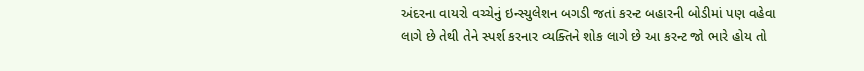અંદરના વાયરો વચ્ચેનું ઇન્સ્યુલેશન બગડી જતાં કરન્ટ બહારની બોડીમાં પણ વહેવા લાગે છે તેથી તેને સ્પર્શ કરનાર વ્યક્તિને શોક લાગે છે આ કરન્ટ જો ભારે હોય તો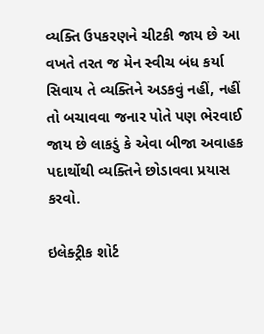વ્યક્તિ ઉપકરણને ચીટકી જાય છે આ વખતે તરત જ મેન સ્વીચ બંધ કર્યા સિવાય તે વ્યક્તિને અડકવું નહીં, નહીં તો બચાવવા જનાર પોતે પણ ભેરવાઈ જાય છે લાકડું કે એવા બીજા અવાહક પદાર્થોથી વ્યક્તિને છોડાવવા પ્રયાસ કરવો.

ઇલેક્ટ્રીક શોર્ટ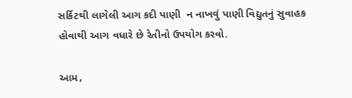સર્કિટથી લાગેલી આગ કદી પાણી  ન નાખવું પાણી વિદ્યુતનું સુવાહક હોવાથી આગ વધારે છે રેતીનો ઉપયોગ કરવો.

આમ,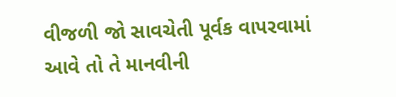વીજળી જો સાવચેતી પૂર્વક વાપરવામાં આવે તો તે માનવીની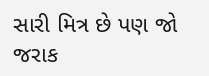સારી મિત્ર છે પણ જો જરાક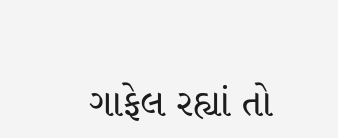ગાફેલ રહ્યાં તો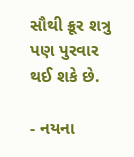સૌથી ક્રૂર શત્રુ પણ પુરવાર થઈ શકે છે.

- નયના